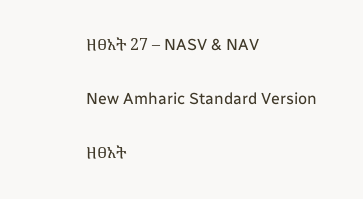ዘፀአት 27 – NASV & NAV

New Amharic Standard Version

ዘፀአት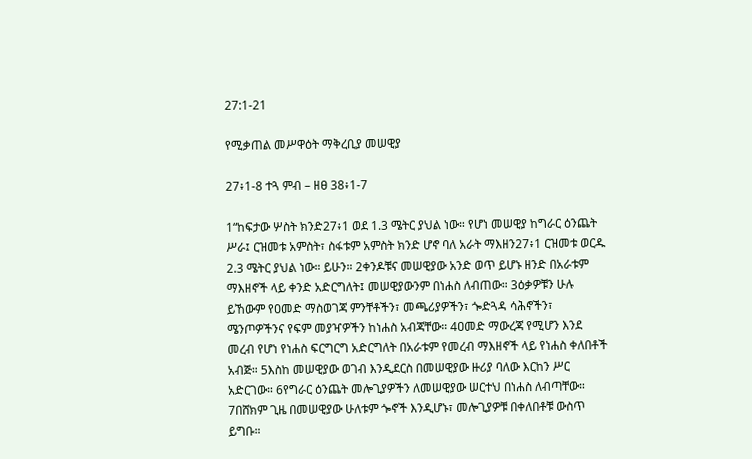27:1-21

የሚቃጠል መሥዋዕት ማቅረቢያ መሠዊያ

27፥1-8 ተጓ ምብ – ዘፀ 38፥1-7

1“ከፍታው ሦስት ክንድ27፥1 ወደ 1.3 ሜትር ያህል ነው። የሆነ መሠዊያ ከግራር ዕንጨት ሥራ፤ ርዝመቱ አምስት፣ ስፋቱም አምስት ክንድ ሆኖ ባለ አራት ማእዘን27፥1 ርዝመቱ ወርዱ 2.3 ሜትር ያህል ነው። ይሁን። 2ቀንዶቹና መሠዊያው አንድ ወጥ ይሆኑ ዘንድ በአራቱም ማእዘኖች ላይ ቀንድ አድርግለት፤ መሠዊያውንም በነሐስ ለብጠው። 3ዕቃዎቹን ሁሉ ይኸውም የዐመድ ማስወገጃ ምንቸቶችን፣ መጫሪያዎችን፣ ጐድጓዳ ሳሕኖችን፣ ሜንጦዎችንና የፍም መያዣዎችን ከነሐስ አብጃቸው። 4ዐመድ ማውረጃ የሚሆን እንደ መረብ የሆነ የነሐስ ፍርግርግ አድርግለት በአራቱም የመረብ ማእዘኖች ላይ የነሐስ ቀለበቶች አብጅ። 5እስከ መሠዊያው ወገብ እንዲደርስ በመሠዊያው ዙሪያ ባለው እርከን ሥር አድርገው። 6የግራር ዕንጨት መሎጊያዎችን ለመሠዊያው ሠርተህ በነሐስ ለብጣቸው። 7በሸክም ጊዜ በመሠዊያው ሁለቱም ጐኖች እንዲሆኑ፣ መሎጊያዎቹ በቀለበቶቹ ውስጥ ይግቡ።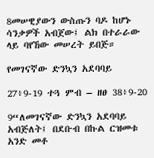8መሠዊያውን ውስጡን ባዶ ከሆኑ ሳንቃዎች አብጀው፤ ልክ በተራራው ላይ ባየኸው መሠረት ይበጅ።

የመገናኛው ድንኳን አደባባይ

27፥9-19 ተጓ ምብ – ዘፀ 38፥9-20

9“ለመገናኛው ድንኳን አደባባይ አብጅለት፤ በደቡብ በኩል ርዝመቱ አንድ መቶ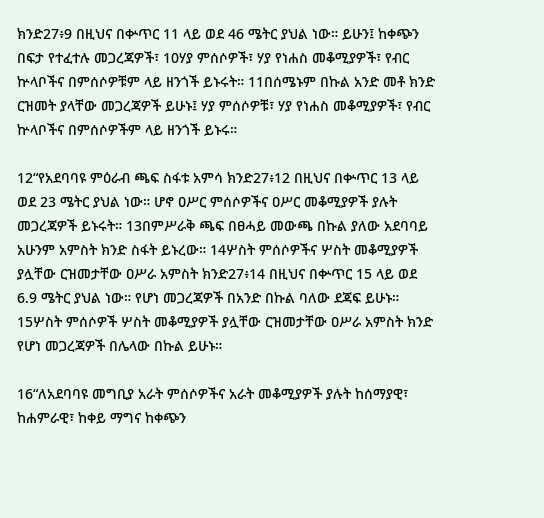ክንድ27፥9 በዚህና በቍጥር 11 ላይ ወደ 46 ሜትር ያህል ነው። ይሁን፤ ከቀጭን በፍታ የተፈተሉ መጋረጃዎች፣ 10ሃያ ምሰሶዎች፣ ሃያ የነሐስ መቆሚያዎች፣ የብር ኵላቦችና በምሰሶዎቹም ላይ ዘንጎች ይኑሩት። 11በሰሜኑም በኩል አንድ መቶ ክንድ ርዝመት ያላቸው መጋረጃዎች ይሁኑ፤ ሃያ ምሰሶዎቹ፣ ሃያ የነሐስ መቆሚያዎች፣ የብር ኵላቦችና በምሰሶዎችም ላይ ዘንጎች ይኑሩ።

12“የአደባባዩ ምዕራብ ጫፍ ስፋቱ አምሳ ክንድ27፥12 በዚህና በቍጥር 13 ላይ ወደ 23 ሜትር ያህል ነው። ሆኖ ዐሥር ምሰሶዎችና ዐሥር መቆሚያዎች ያሉት መጋረጃዎች ይኑሩት። 13በምሥራቅ ጫፍ በፀሓይ መውጫ በኩል ያለው አደባባይ አሁንም አምስት ክንድ ስፋት ይኑረው። 14ሦስት ምሰሶዎችና ሦስት መቆሚያዎች ያሏቸው ርዝመታቸው ዐሥራ አምስት ክንድ27፥14 በዚህና በቍጥር 15 ላይ ወደ 6.9 ሜትር ያህል ነው። የሆነ መጋረጃዎች በአንድ በኩል ባለው ደጃፍ ይሁኑ። 15ሦስት ምሰሶዎች ሦስት መቆሚያዎች ያሏቸው ርዝመታቸው ዐሥራ አምስት ክንድ የሆነ መጋረጃዎች በሌላው በኩል ይሁኑ።

16“ለአደባባዩ መግቢያ አራት ምሰሶዎችና አራት መቆሚያዎች ያሉት ከሰማያዊ፣ ከሐምራዊ፣ ከቀይ ማግና ከቀጭን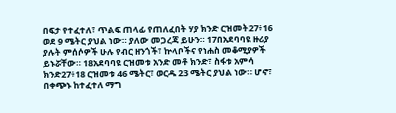በፍታ የተፈተለ፣ ጥልፍ ጠላፊ የጠለፈበት ሃያ ክንድ ርዝመት27፥16 ወደ 9 ሜትር ያህል ነው። ያለው መጋረጃ ይሁን። 17በአደባባዩ ዙሪያ ያሉት ምሰሶዎች ሁሉ የብር ዘንጎች፣ ኵላቦችና የነሐስ መቆሚያዎች ይኑሯቸው። 18አደባባዩ ርዝመቱ አንድ መቶ ክንድ፣ ስፋቱ አምሳ ክንድ27፥18 ርዝመቱ 46 ሜትር፣ ወርዱ 23 ሜትር ያህል ነው። ሆኖ፣ በቀጭኑ ከተፈተለ ማግ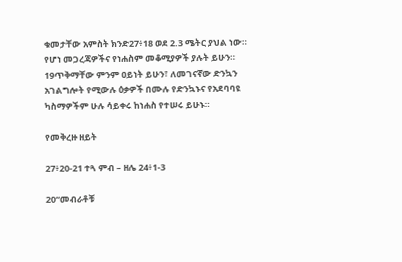ቁመታቸው አምስት ክንድ27፥18 ወደ 2.3 ሜትር ያህል ነው። የሆነ መጋረጃዎችና የነሐስም መቆሚያዎች ያሉት ይሁን። 19ጥቅማቸው ምንም ዐይነት ይሁን፣ ለመገናኛው ድንኳን አገልግሎት የሚውሉ ዕቃዎች በሙሉ የድንኳኑና የአደባባዩ ካስማዎችም ሁሉ ሳይቀሩ ከነሐስ የተሠሩ ይሁኑ።

የመቅረዙ ዘይት

27፥20-21 ተጓ ምብ – ዘሌ 24፥1-3

20“መብራቶቹ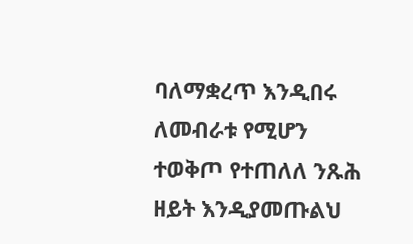ባለማቋረጥ እንዲበሩ ለመብራቱ የሚሆን ተወቅጦ የተጠለለ ንጹሕ ዘይት እንዲያመጡልህ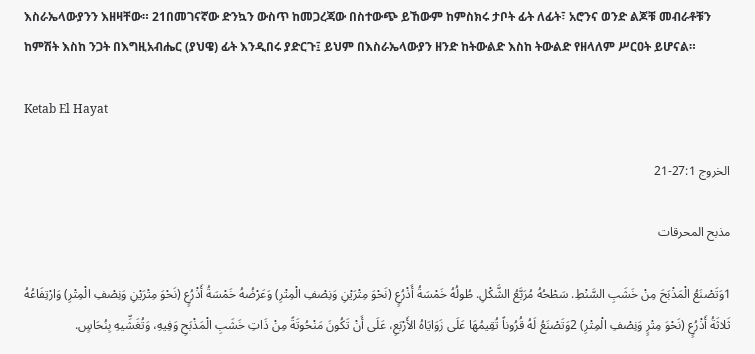እስራኤላውያንን እዘዛቸው። 21በመገናኛው ድንኳን ውስጥ ከመጋረጃው በስተውጭ ይኸውም ከምስክሩ ታቦት ፊት ለፊት፣ አሮንና ወንድ ልጆቹ መብራቶቹን ከምሽት እስከ ንጋት በእግዚአብሔር (ያህዌ) ፊት እንዲበሩ ያድርጉ፤ ይህም በእስራኤላውያን ዘንድ ከትውልድ እስከ ትውልድ የዘላለም ሥርዐት ይሆናል።

Ketab El Hayat

الخروج 27:1-21

مذبح المحرقات

1وَتَصْنَعُ الْمَذْبَحَ مِنْ خَشَبِ السَّنْطِ. سَطْحُهُ مُرَبَّعُ الشَّكْلِ. طُولُهُ خَمْسَةُ أَذْرُعٍ (نَحْوَ مِتْرَيْنِ وَنِصْفِ الْمِتْرِ) وَعَرْضُهُ خَمْسَةُ أَذْرُعٍ (نَحْوَ مِتْرَيْنِ وَنِصْفِ الْمِتْرِ) وَارْتِفَاعُهُ ثَلاثَةُ أَذْرُعٍ (نَحْوَ مِتْرٍ وَنِصْفِ الْمِتْرِ) 2وَتَصْنَعُ لَهُ قُرُوناً تُقِيمُهَا عَلَى زَوَايَاهُ الأَرْبَعِ، عَلَى أَنْ تَكُونَ مَنْحُوتَةً مِنْ ذَاتِ خَشَبِ الْمَذْبَحِ وَفِيهِ، وَتُغَشِّيهِ بِنُحَاسٍ.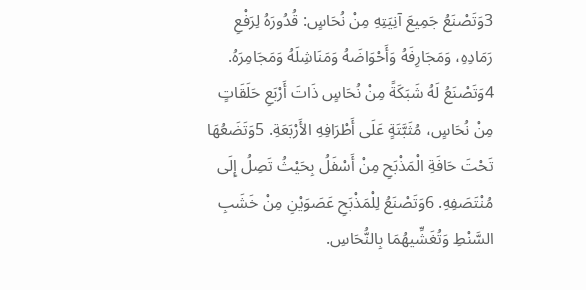3وَتَصْنَعُ جَمِيعَ آنِيَتِهِ مِنْ نُحَاسٍ: قُدُورَهُ لِرَفْعِ رَمَادِهِ، وَمَجَارِفَهُ وَأَحْوَاضَهُ وَمَنَاشِلَهُ وَمَجَامِرَهُ. 4وَتَصْنَعُ لَهُ شَبَكَةً مِنْ نُحَاسٍ ذَاتَ أَرْبَعِ حَلَقَاتٍ مِنْ نُحَاسٍ، مُثَبَّتَةٍ عَلَى أَطْرَافِهِ الأَرْبَعَةِ. 5وَتَضَعُهَا تَحْتَ حَافَةِ الْمَذْبَحِ مِنْ أَسْفَلُ بِحَيْثُ تَصِلُ إِلَى مُنْتَصَفِهِ. 6وَتَصْنَعُ لِلْمَذْبَحِ عَصَوَيْنِ مِنْ خَشَبِ السَّنْطِ وَتُغَشِّيهُمَا بِالنُّحَاسِ.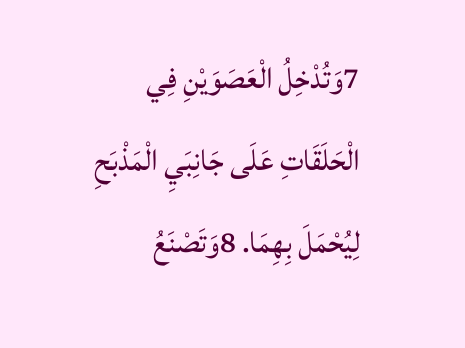7وَتُدْخِلُ الْعَصَوَيْنِ فِي الْحَلَقَاتِ عَلَى جَانِبَيِ الْمَذْبَحِ لِيُحْمَلَ بِهِمَا. 8وَتَصْنَعُ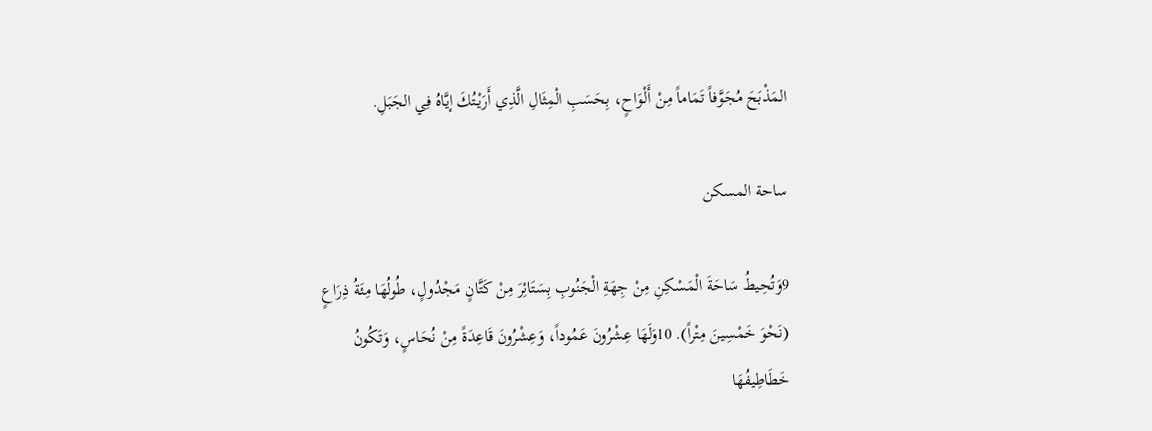المَذْبَحَ مُجَوَّفاً تَمَاماً مِنْ أَلْوَاحٍ، بِحَسَبِ الْمِثَالِ الَّذِي أَرَيْتُكَ إيَّاهُ فِي الجَبَلِ.

ساحة المسكن

9وَتُحِيطُ سَاحَةَ الْمَسْكِنِ مِنْ جِهَةِ الْجَنُوبِ بِسَتَائِرَ مِنْ كَتَّانٍ مَجْدُولٍ، طُولُهَا مِئَةُ ذِرَاعٍ (نَحْوَ خَمْسِينَ مِتْراً). 10وَلَهَا عِشْرُونَ عَمُوداً، وَعِشْرُونَ قَاعِدَةً مِنْ نُحَاسٍ، وَتَكُونُ خَطَاطِيفُهَا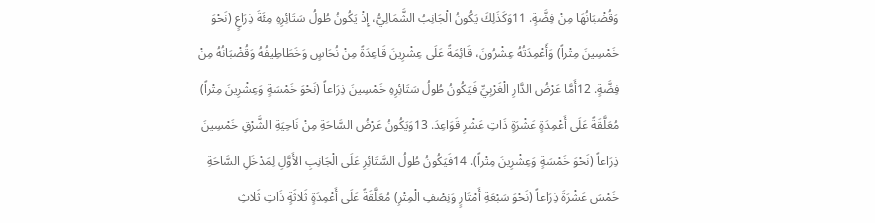وَقُضْبَانُهَا مِنْ فِضَّةٍ. 11وَكَذَلِكَ يَكُونُ الْجَانِبُ الشَّمَالِيُّ، إِذْ يَكُونُ طُولُ سَتَائِرِهِ مِئَةَ ذِرَاعٍ (نَحْوَ خَمْسِينَ مِتْراً) وَأَعْمِدَتُهُ عِشْرُونَ، قَائِمَةً عَلَى عِشْرِينَ قَاعِدَةً مِنْ نُحَاسٍ وَخَطَاطِيفُهُ وَقُضْبَانُهُ مِنْ فِضَّةٍ. 12أَمَّا عَرْضُ الدَّارِ الْغَرْبِيِّ فَيَكُونُ طُولُ سَتَائِرِهِ خَمْسِينَ ذِرَاعاً (نَحْوَ خَمْسَةٍ وَعِشْرِينَ مِتْراً) مُعَلَّقَةً عَلَى أَعْمِدَةٍ عَشْرَةٍ ذَاتِ عَشْرِ قَوَاعِدَ. 13وَيَكُونُ عَرْضُ السَّاحَةِ مِنْ نَاحِيَةِ الشَّرْقِ خَمْسِينَ ذِرَاعاً (نَحْوَ خَمْسَةٍ وَعِشْرِينَ مِتْراً). 14فَيَكُونُ طُولُ السَّتَائِرِ عَلَى الْجَانِبِ الأَوَّلِ لِمَدْخَلِ السَّاحَةِ خَمْسَ عَشْرَةَ ذِرَاعاً (نَحْوَ سَبْعَةِ أَمْتَارٍ وَنِصْفِ الْمِتْرِ) مُعَلَّقَةً عَلَى أَعْمِدَةٍ ثَلاثَةٍ ذَاتِ ثَلاثِ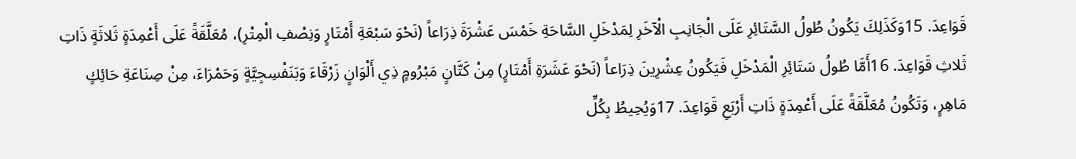قَوَاعِدَ. 15وَكَذَلِكَ يَكُونُ طُولُ السَّتَائِرِ عَلَى الْجَانِبِ الْآخَرِ لِمَدْخَلِ السَّاحَةِ خَمْسَ عَشْرَةَ ذِرَاعاً (نَحْوَ سَبْعَةِ أَمْتَارٍ وَنِصْفِ الْمِتْرِ)، مُعَلَّقَةً عَلَى أَعْمِدَةٍ ثَلاثَةٍ ذَاتِ ثَلاثِ قَوَاعِدَ. 16أَمَّا طُولُ سَتَائِرِ الْمَدْخَلِ فَيَكُونُ عِشْرِينَ ذِرَاعاً (نَحْوَ عَشَرَةِ أَمْتَارٍ) مِنْ كَتَّانٍ مَبْرُومٍ ذِي أَلْوَانٍ زَرْقَاءَ وَبَنَفْسِجِيَّةٍ وَحَمْرَاءَ، مِنْ صِنَاعَةِ حَائِكٍ مَاهِرٍ، وَتَكُونُ مُعَلَّقَةً عَلَى أَعْمِدَةٍ ذَاتِ أَرْبَعِ قَوَاعِدَ. 17وَيُحِيطُ بِكُلِّ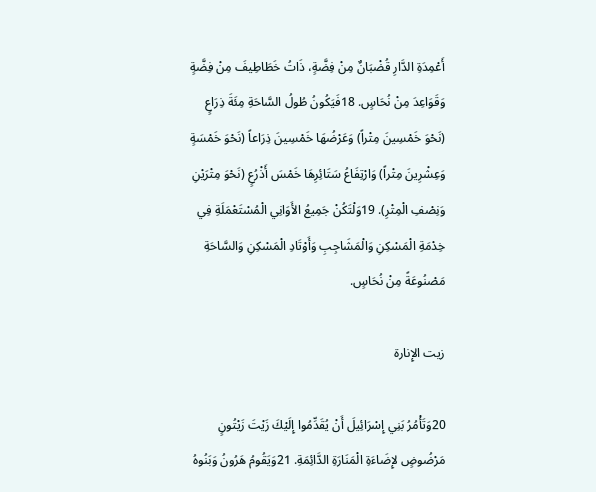أَعْمِدَةِ الدَّارِ قُضْبَانٌ مِنْ فِضَّةٍ، ذَاتُ خَطَاطِيفَ مِنْ فِضَّةٍ وَقَوَاعِدَ مِنْ نُحَاسٍ. 18فَيَكُونُ طُولُ السَّاحَةِ مِئَةَ ذِرَاعٍ (نَحْوَ خَمْسِينَ مِتْراً) وَعَرْضُهَا خَمْسِينَ ذِرَاعاً (نَحْوَ خَمْسَةٍ وَعِشْرِينَ مِتْراً) وَارْتِفَاعُ سَتَائِرِهَا خَمْسَ أَذْرُعٍ (نَحْوَ مِتْرَيْنِ وَنِصْفِ الْمِتْرِ). 19وَلْتَكُنْ جَمِيعُ الأَوَانِي الْمُسْتَعْمَلَةِ فِي خِدْمَةِ الْمَسْكِنِ وَالْمَشَاجِبِ وَأَوْتَادِ الْمَسْكِنِ وَالسَّاحَةِ مَصْنُوعَةً مِنْ نُحَاسٍ.

زيت الإِنارة

20وَتَأْمُرُ بَنِي إِسْرَائِيلَ أَنْ يُقَدِّمُوا إِلَيْكَ زَيْتَ زَيْتُونٍ مَرْضُوضٍ لإِضَاءَةِ الْمَنَارَةِ الدَّائِمَةِ. 21وَيَقُومُ هَرُونُ وَبَنُوهُ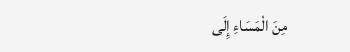مِنَ الْمَسَاءِ إِلَى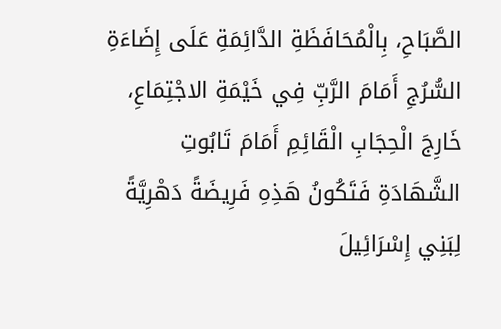الصَّبَاحِ، بِالْمُحَافَظَةِ الدَّائِمَةِ عَلَى إِضَاءَةِ السُّرُجِ أَمَامَ الرَّبِّ فِي خَيْمَةِ الاجْتِمَاعِ، خَارِجَ الْحِجَابِ الْقَائِمِ أَمَامَ تَابُوتِ الشَّهَادَةِ فَتَكُونُ هَذِهِ فَرِيضَةً دَهْرِيَّةً لِبَنِي إِسْرَائِيلَ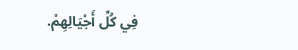فِي كُلِّ أَجْيَالِهِمْ.